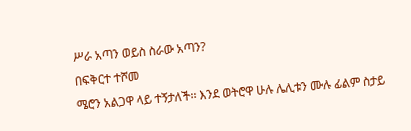ሥራ አጣን ወይስ ስራው አጣን?
በፍቅርተ ተሾመ
ሜሮን አልጋዋ ላይ ተኝታለች፡፡ እንደ ወትሮዋ ሁሉ ሌሊቱን ሙሉ ፊልም ስታይ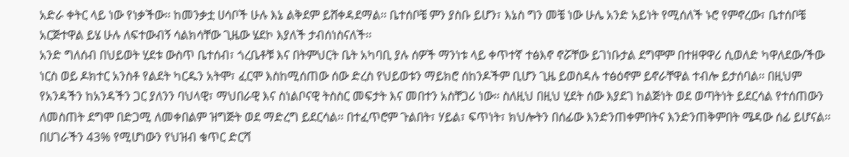አድራ ቀትር ላይ ነው የነቃችው፡፡ ከመንቃቷ ሀሳቦች ሁሉ እኔ ልቅደም ይሸቀዳደማል፡፡ ቤተሰቦቼ ምን ያስቡ ይሆን፣ እኔስ ግን መቼ ነው ሁሌ አንድ አይነት የሚሰለች ኑሮ የምኖረው፣ ቤተሰቦቼ አርጅተዋል ይሄ ሁሉ ለፍተውብኝ ሳልክሳቸው ጊዜው ሄደኮ እያለች ታብሰነስናለች፡፡
አንድ ግለሰብ በህይወት ሂደቱ ውስጥ ቤተሰብ፣ ጎረቤቶቹ እና በትምህርት ቤት አካባቢ ያሉ ሰዎች ማንነቱ ላይ ቀጥተኛ ተፅእኖ ኖሯቸው ይገነቡታል ደግሞም በተዘዋዋሪ ሲወለድ ካዋለደው/ችው ነርስ ወይ ዶክተር አንስቶ የልደት ካርዱን አትሞ፣ ፈርሞ እስከሚሰጠው ሰው ድረስ የህይወቱን ማይክሮ ሰከንዶችም ቢሆን ጊዜ ይወስዳሉ ተፅዕኖም ይኖራቸዋል ተብሎ ይታሰባል፡፡ በዚህም የአንዳችን ከአንዳችን ጋር ያለንን ባህላዊ፣ ማህበራዊ እና ስነልቦናዊ ትስስር መፍታት እና መበተን አስቸጋሪ ነው፡፡ ስለዚህ በዚህ ሂደት ሰው እያደገ ከልጅነት ወደ ወጣትነት ይደርሳል የተሰጠውን ለመስጠት ደግሞ በድጋሚ ለመቀበልም ዝግጅት ወደ ማድረግ ይደርሳል፡፡ በተፈጥሮም ጉልበት፣ ሃይል፣ ፍጥነት፣ ክህሎትን በሰፊው እንድንጠቀምበትና እንድንጠቅምበት ሜዳው ሰፊ ይሆናል፡፡ በሀገራችን 43% የሚሆነውን የህዝብ ቁጥር ድርሻ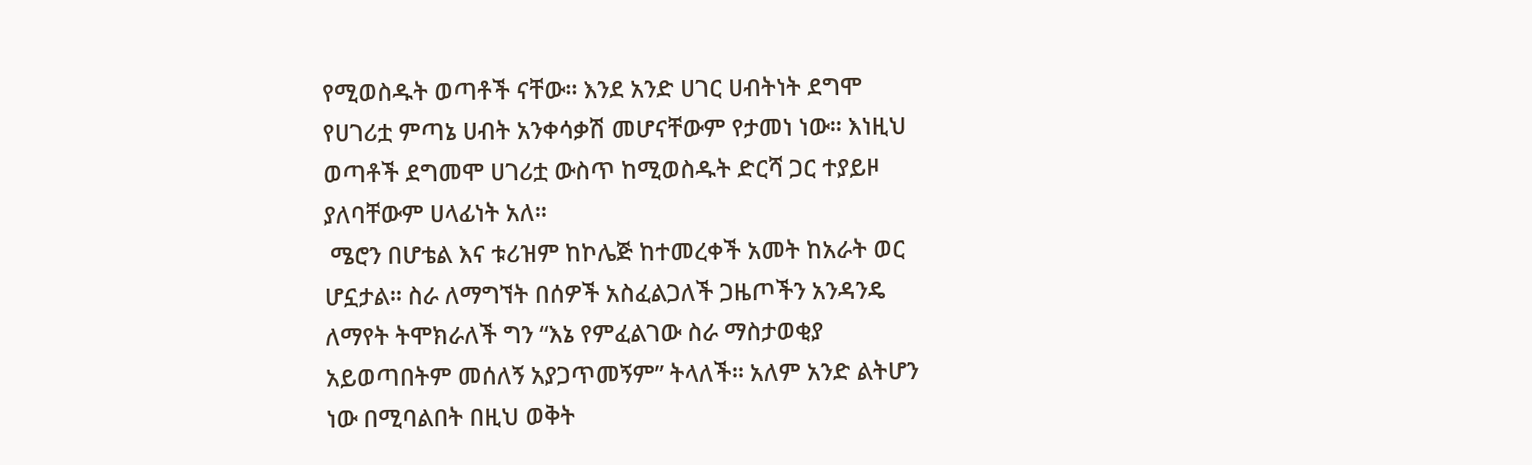የሚወስዱት ወጣቶች ናቸው፡፡ እንደ አንድ ሀገር ሀብትነት ደግሞ የሀገሪቷ ምጣኔ ሀብት አንቀሳቃሽ መሆናቸውም የታመነ ነው፡፡ እነዚህ ወጣቶች ደግመሞ ሀገሪቷ ውስጥ ከሚወስዱት ድርሻ ጋር ተያይዞ ያለባቸውም ሀላፊነት አለ፡፡
 ሜሮን በሆቴል እና ቱሪዝም ከኮሌጅ ከተመረቀች አመት ከአራት ወር ሆኗታል፡፡ ስራ ለማግኘት በሰዎች አስፈልጋለች ጋዜጦችን አንዳንዴ ለማየት ትሞክራለች ግን “እኔ የምፈልገው ስራ ማስታወቂያ አይወጣበትም መሰለኝ አያጋጥመኝም” ትላለች፡፡ አለም አንድ ልትሆን ነው በሚባልበት በዚህ ወቅት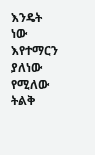እንዴት ነው እየተማርን ያለነው የሚለው ትልቅ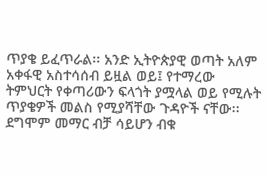ጥያቄ ይፈጥራል፡፡ አንድ ኢትዮጵያዊ ወጣት አለም አቀፋዊ አስተሳሰብ ይዟል ወይ፤ የተማረው ትምህርት የቀጣሪውን ፍላጎት ያሟላል ወይ የሚሉት ጥያቄዎች መልስ የሚያሻቸው ጉዳዮች ናቸው፡፡ደግሞም መማር ብቻ ሳይሆን ብቁ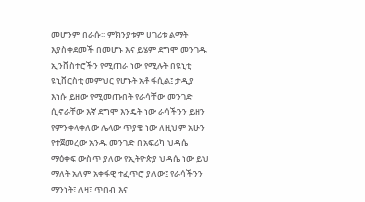መሆንም በራሱ፡፡ ምክንያቱም ሀገሪቱ ልማት እያስቀደመች በመሆኑ እና ይሄም ደግሞ መንገዱ ኢንቨስተሮችን የሚጠራ ነው የሚሉት በዩኒቲ ዩኒቨርስቲ መምህር የሆኑት አቶ ፋሲል፤ ታዲያ እነሱ ይዘው የሚመጡበት የራሳቸው መንገድ ሲኖራቸው እኛ ደግሞ እንዴት ነው ራሳችንን ይዘን የምንቀላቀለው ሌላው ጥያቄ ነው ለዚህም አሁን የተጀመረው አንዱ መንገድ በአፍሪካ ህዳሴ ማዕቀፍ ውስጥ ያለው የኢትዮጵያ ህዳሴ ነው ይህ ማለት አለም አቀፋዊ ተፈጥሮ ያለው፤ የራሳችንን ማንነት፣ ለዛ፣ ጥበብ እና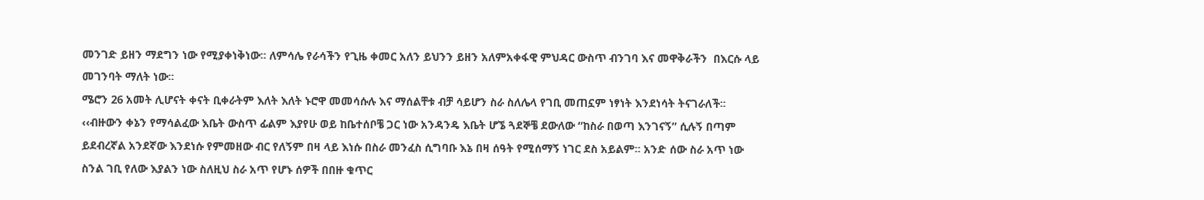መንገድ ይዘን ማደግን ነው የሚያቀነቅነው፡፡ ለምሳሌ የራሳችን የጊዜ ቀመር አለን ይህንን ይዘን አለምአቀፋዊ ምህዳር ውስጥ ብንገባ እና መዋቅራችን  በእርሱ ላይ መገንባት ማለት ነው፡፡
ሜሮን 26 አመት ሊሆናት ቀናት ቢቀራትም እለት እለት ኑሮዋ መመሳሱሉ እና ማሰልቸቱ ብቻ ሳይሆን ስራ ስለሌላ የገቢ መጠኗም ነፃነት እንደነሳት ትናገራለች፡፡ ‹‹ብዙውን ቀኔን የማሳልፈው እቤት ውስጥ ፊልም እያየሁ ወይ ከቤተሰቦቼ ጋር ነው አንዳንዴ እቤት ሆኜ ጓደኞቼ ደውለው “ከስራ በወጣ እንገናኝ” ሲሉኝ በጣም ይደብረኛል አንደኛው እንደነሱ የምመዘው ብር የለኝም በዛ ላይ እነሱ በስራ መንፈስ ሲግባቡ እኔ በዛ ሰዓት የሚሰማኝ ነገር ደስ አይልም፡፡ አንድ ሰው ስራ አጥ ነው ስንል ገቢ የለው እያልን ነው ስለዚህ ስራ አጥ የሆኑ ሰዎች በበዙ ቁጥር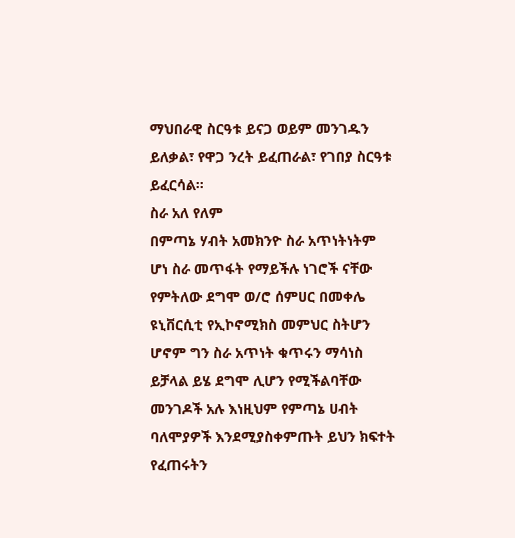ማህበራዊ ስርዓቱ ይናጋ ወይም መንገዱን ይለቃል፣ የዋጋ ንረት ይፈጠራል፣ የገበያ ስርዓቱ ይፈርሳል፡፡
ስራ አለ የለም
በምጣኔ ሃብት አመክንዮ ስራ አጥነትነትም ሆነ ስራ መጥፋት የማይችሉ ነገሮች ናቸው የምትለው ደግሞ ወ/ሮ ሰምሀር በመቀሌ ዩኒቨርሲቲ የኢኮኖሚክስ መምህር ስትሆን ሆኖም ግን ስራ አጥነት ቁጥሩን ማሳነስ ይቻላል ይሄ ደግሞ ሊሆን የሚችልባቸው መንገዶች አሉ እነዚህም የምጣኔ ሀብት ባለሞያዎች እንደሚያስቀምጡት ይህን ክፍተት የፈጠሩትን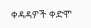ቀዳዳዎች ቀድሞ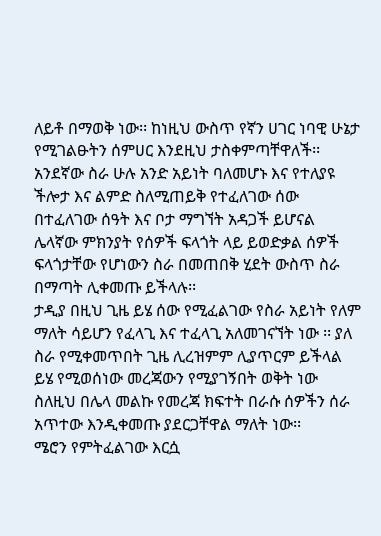ለይቶ በማወቅ ነው፡፡ ከነዚህ ውስጥ የኛን ሀገር ነባዊ ሁኔታ የሚገልፁትን ሰምሀር እንደዚህ ታስቀምጣቸዋለች፡፡ አንደኛው ስራ ሁሉ አንድ አይነት ባለመሆኑ እና የተለያዩ ችሎታ እና ልምድ ስለሚጠይቅ የተፈለገው ሰው በተፈለገው ሰዓት እና ቦታ ማግኘት አዳጋች ይሆናል ሌላኛው ምክንያት የሰዎች ፍላጎት ላይ ይወድቃል ሰዎች ፍላጎታቸው የሆነውን ስራ በመጠበቅ ሂደት ውስጥ ስራ በማጣት ሊቀመጡ ይችላሉ፡፡
ታዲያ በዚህ ጊዜ ይሄ ሰው የሚፈልገው የስራ አይነት የለም ማለት ሳይሆን የፈላጊ እና ተፈላጊ አለመገናኘት ነው ፡፡ ያለ ስራ የሚቀመጥበት ጊዜ ሊረዝምም ሊያጥርም ይችላል ይሄ የሚወሰነው መረጃውን የሚያገኝበት ወቅት ነው ስለዚህ በሌላ መልኩ የመረጃ ክፍተት በራሱ ሰዎችን ሰራ አጥተው እንዲቀመጡ ያደርጋቸዋል ማለት ነው፡፡
ሜሮን የምትፈልገው እርሷ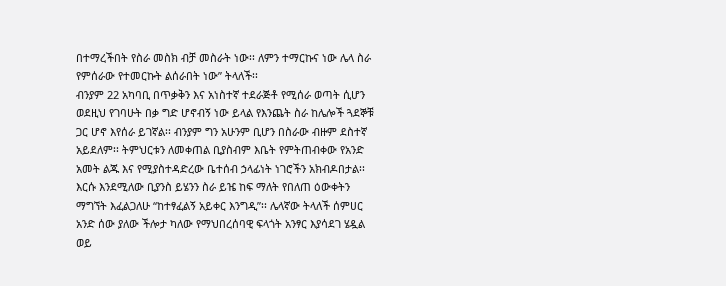በተማረችበት የስራ መስክ ብቻ መስራት ነው፡፡ ለምን ተማርኩና ነው ሌላ ስራ የምሰራው የተመርኩት ልሰራበት ነው” ትላለች፡፡
ብንያም 22 አካባቢ በጥቃቅን እና አነስተኛ ተደራጅቶ የሚሰራ ወጣት ሲሆን ወደዚህ የገባሁት በቃ ግድ ሆኖብኝ ነው ይላል የእንጨት ስራ ከሌሎች ጓደኞቹ ጋር ሆኖ እየሰራ ይገኛል፡፡ ብንያም ግን አሁንም ቢሆን በስራው ብዙም ደስተኛ አይደለም፡፡ ትምህርቱን ለመቀጠል ቢያስብም እቤት የምትጠብቀው የአንድ አመት ልጁ እና የሚያስተዳድረው ቤተሰብ ኃላፊነት ነገሮችን አክብዶበታል፡፡ እርሱ እንደሚለው ቢያንስ ይሄንን ስራ ይዤ ከፍ ማለት የበለጠ ዕውቀትን ማግኘት እፈልጋለሁ “ከተፃፈልኝ አይቀር እንግዲ”፡፡ ሌላኛው ትላለች ሰምሀር አንድ ሰው ያለው ችሎታ ካለው የማህበረሰባዊ ፍላጎት አንፃር እያሳደገ ሄዷል ወይ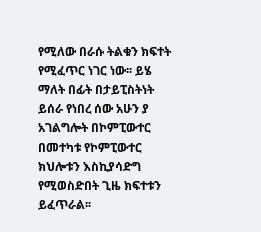የሚለው በራሱ ትልቁን ክፍተት የሚፈጥር ነገር ነው፡፡ ይሄ ማለት በፊት በታይፒስትነት ይሰራ የነበረ ሰው አሁን ያ አገልግሎት በኮምፒውተር በመተካቱ የኮምፒውተር ክህሎቱን እስኪያሳድግ የሚወስድበት ጊዜ ክፍተቱን ይፈጥራል፡፡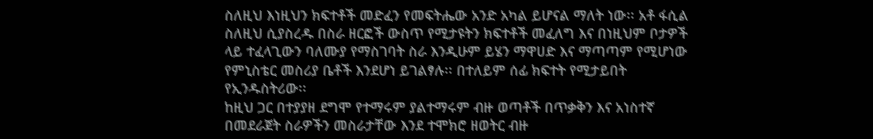ስለዚህ እነዚህን ክፍተቶች መድፈን የመፍትሔው አንድ አካል ይሆናል ማለት ነው፡፡ አቶ ፋሲል ስለዚህ ሲያስረዱ በስራ ዘርፎች ውስጥ የሚታዩትን ክፍተቶች መፈለግ እና በነዚህም ቦታዎች ላይ ተፈላጊውን ባለሙያ የማስገባት ስራ እንዲሁም ይሄን ማዋሀድ እና ማጣጣም የሚሆነው የምኒስቴር መስሪያ ቤቶች እንደሆነ ይገልፃሉ፡፡ በተለይም ሰፊ ክፍተት የሚታይበት የኢንዱስትሪው፡፡
ከዚህ ጋር በተያያዘ ደግሞ የተማሩም ያልተማሩም ብዙ ወጣቶች በጥቃቅን እና አነስተኛ በመደራጀት ስራዎችን መስራታቸው እንደ ተሞክሮ ዘወትር ብዙ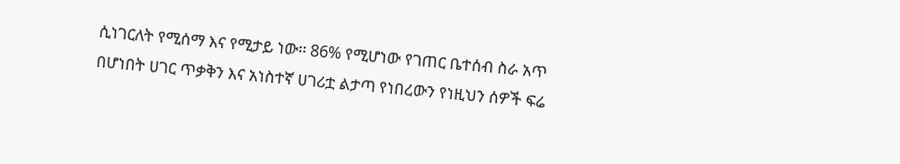ሲነገርለት የሚሰማ እና የሚታይ ነው፡፡ 86% የሚሆነው የገጠር ቤተሰብ ስራ አጥ በሆነበት ሀገር ጥቃቅን እና አነስተኛ ሀገሪቷ ልታጣ የነበረውን የነዚህን ሰዎች ፍሬ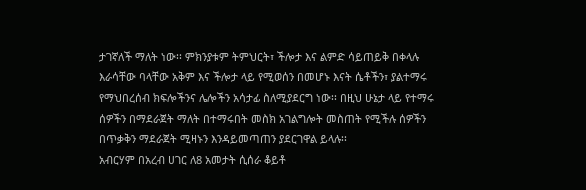ታገኛለች ማለት ነው፡፡ ምክንያቱም ትምህርት፣ ችሎታ እና ልምድ ሳይጠይቅ በቀላሉ እራሳቸው ባላቸው አቅም እና ችሎታ ላይ የሚወሰን በመሆኑ እናት ሴቶችን፣ ያልተማሩ የማህበረሰብ ክፍሎችንና ሌሎችን አሳታፊ ስለሚያደርግ ነው፡፡ በዚህ ሁኔታ ላይ የተማሩ ሰዎችን በማደራጀት ማለት በተማሩበት መስክ አገልግሎት መስጠት የሚችሉ ሰዎችን በጥቃቅን ማደራጀት ሚዛኑን እንዳይመጣጠን ያደርገዋል ይላሉ፡፡
አብርሃም በአረብ ሀገር ለ8 አመታት ሲሰራ ቆይቶ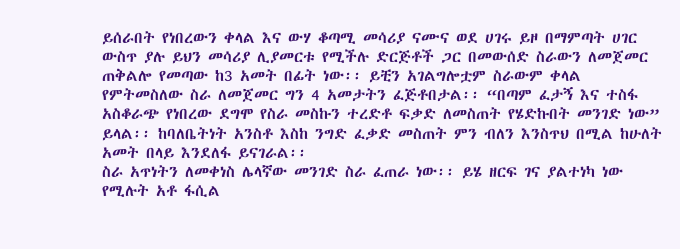ይሰራበት የነበረውን ቀላል እና ውሃ ቆጣሚ መሳሪያ ናሙና ወደ ሀገሩ ይዞ በማምጣት ሀገር ውስጥ ያሉ ይህን መሳሪያ ሊያመርቱ የሚችሉ ድርጅቶች ጋር በመውሰድ ስራውን ለመጀመር ጠቅልሎ የመጣው ከ3 አመት በፊት ነው፡፡ ይቺን አገልግሎቷም ስራውም ቀላል የምትመስለው ስራ ለመጀመር ግን 4 አመታትን ፈጅቶበታል፡፡ “በጣም ፈታኝ እና ተስፋ አስቆራጭ የነበረው ደግሞ የስራ መስኩን ተረድቶ ፍቃድ ለመስጠት የሄድኩበት መንገድ ነው” ይላል፡፡ ከባለቤትነት አንስቶ እስከ ንግድ ፈቃድ መስጠት ምን ብለን እንስጥህ በሚል ከሁለት አመት በላይ እንደለፋ ይናገራል፡፡
ስራ አጥነትን ለመቀነስ ሌላኛው መንገድ ስራ ፈጠራ ነው፡፡ ይሄ ዘርፍ ገና ያልተነካ ነው የሚሉት አቶ ፋሲል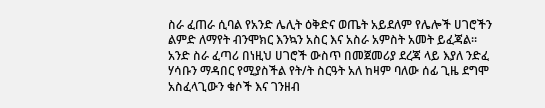ስራ ፈጠራ ሲባል የአንድ ሌሊት ዕቅድና ወጤት አይደለም የሌሎች ሀገሮችን ልምድ ለማየት ብንሞክር እንኳን አስር እና አስራ አምስት አመት ይፈጃል፡፡ አንድ ስራ ፈጣሪ በነዚህ ሀገሮች ውስጥ በመጀመሪያ ደረጃ ላይ እያለ ንድፈ ሃሳቡን ማዳበር የሚያስችል የት/ት ስርዓት አለ ከዛም ባለው ሰፊ ጊዜ ደግሞ አስፈላጊውን ቁሶች እና ገንዘብ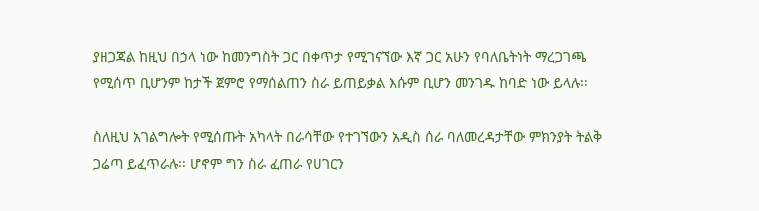ያዘጋጃል ከዚህ በኃላ ነው ከመንግስት ጋር በቀጥታ የሚገናኘው እኛ ጋር አሁን የባለቤትነት ማረጋገጫ የሚሰጥ ቢሆንም ከታች ጀምሮ የማሰልጠን ስራ ይጠይቃል እሱም ቢሆን መንገዱ ከባድ ነው ይላሉ፡፡

ስለዚህ አገልግሎት የሚሰጡት አካላት በራሳቸው የተገኘውን አዲስ ሰራ ባለመረዳታቸው ምክንያት ትልቅ ጋሬጣ ይፈጥራሉ፡፡ ሆኖም ግን ስራ ፈጠራ የሀገርን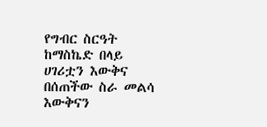የግብር ስርዓት ከማስኬድ በላይ ሀገሪቷን እውቅና በሰጠችው ስራ መልሳ እውቅናን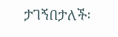ታገኝበታለች፡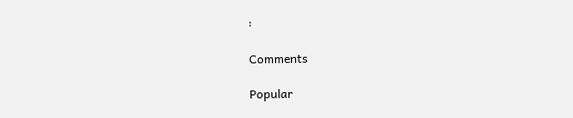፡

Comments

Popular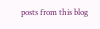posts from this blog